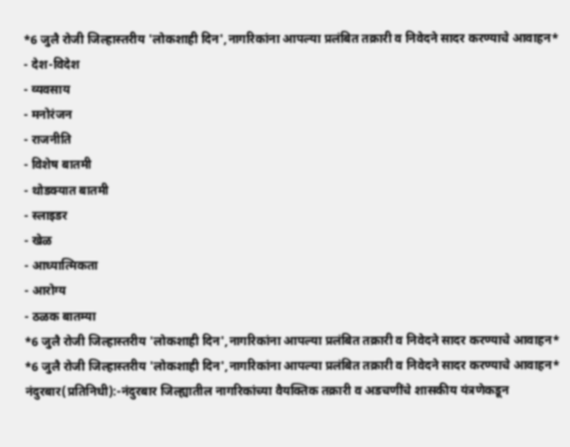*6 जुलै रोजी जिल्हास्तरीय 'लोकशाही दिन',नागरिकांना आपल्या प्रलंबित तक्रारी व निवेदने सादर करण्याचे आवाहन*
- देश-विदेश
- व्यवसाय
- मनोरंजन
- राजनीति
- विशेष बातमी
- थोडक्यात बातमी
- स्लाइडर
- खेळ
- आध्यात्मिकता
- आरोग्य
- ठळक बातम्या
*6 जुलै रोजी जिल्हास्तरीय 'लोकशाही दिन',नागरिकांना आपल्या प्रलंबित तक्रारी व निवेदने सादर करण्याचे आवाहन*
*6 जुलै रोजी जिल्हास्तरीय 'लोकशाही दिन',नागरिकांना आपल्या प्रलंबित तक्रारी व निवेदने सादर करण्याचे आवाहन*
नंदुरबार(प्रतिनिधी):-नंदुरबार जिल्ह्यातील नागरिकांच्या वैयक्तिक तक्रारी व अडचणींचे शासकीय यंत्रणेकडून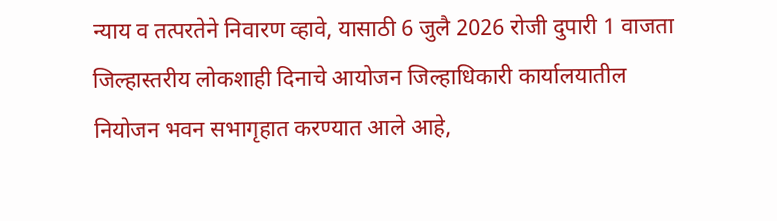न्याय व तत्परतेने निवारण व्हावे, यासाठी 6 जुलै 2026 रोजी दुपारी 1 वाजता जिल्हास्तरीय लोकशाही दिनाचे आयोजन जिल्हाधिकारी कार्यालयातील नियोजन भवन सभागृहात करण्यात आले आहे,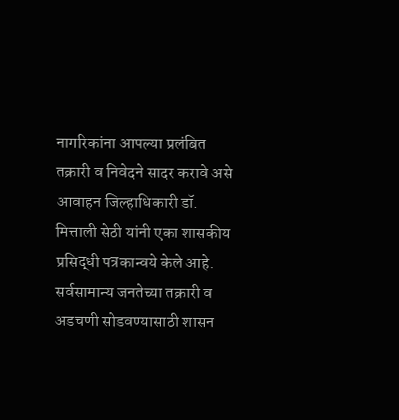नागरिकांना आपल्या प्रलंबित तक्रारी व निवेदने सादर करावे असे आवाहन जिल्हाधिकारी डॉ. मित्ताली सेठी यांनी एका शासकीय प्रसिद्धी पत्रकान्वये केले आहे. सर्वसामान्य जनतेच्या तक्रारी व अडचणी सोडवण्यासाठी शासन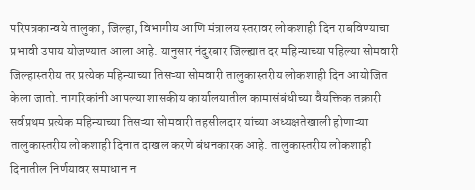परिपत्रकान्वये तालुका, जिल्हा, विभागीय आणि मंत्रालय स्तरावर लोकशाही दिन राबविण्याचा प्रभावी उपाय योजण्यात आला आहे. यानुसार नंदुरबार जिल्ह्यात दर महिन्याच्या पहिल्या सोमवारी जिल्हास्तरीय तर प्रत्येक महिन्याच्या तिसऱ्या सोमवारी तालुकास्तरीय लोकशाही दिन आयोजित केला जातो. नागरिकांनी आपल्या शासकीय कार्यालयातील कामासंबंधीच्या वैयक्तिक तक्रारी सर्वप्रथम प्रत्येक महिन्याच्या तिसऱ्या सोमवारी तहसीलदार यांच्या अध्यक्षतेखाली होणाऱ्या तालुकास्तरीय लोकशाही दिनात दाखल करणे बंधनकारक आहे. तालुकास्तरीय लोकशाही दिनातील निर्णयावर समाधान न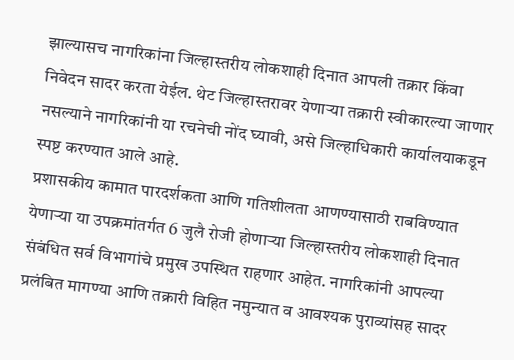झाल्यासच नागरिकांना जिल्हास्तरीय लोकशाही दिनात आपली तक्रार किंवा निवेदन सादर करता येईल. थेट जिल्हास्तरावर येणाऱ्या तक्रारी स्वीकारल्या जाणार नसल्याने नागरिकांनी या रचनेची नोंद घ्यावी, असे जिल्हाधिकारी कार्यालयाकडून स्पष्ट करण्यात आले आहे.
प्रशासकीय कामात पारदर्शकता आणि गतिशीलता आणण्यासाठी राबविण्यात येणाऱ्या या उपक्रमांतर्गत 6 जुलै रोजी होणाऱ्या जिल्हास्तरीय लोकशाही दिनात संबंधित सर्व विभागांचे प्रमुख उपस्थित राहणार आहेत. नागरिकांनी आपल्या प्रलंबित मागण्या आणि तक्रारी विहित नमुन्यात व आवश्यक पुराव्यांसह सादर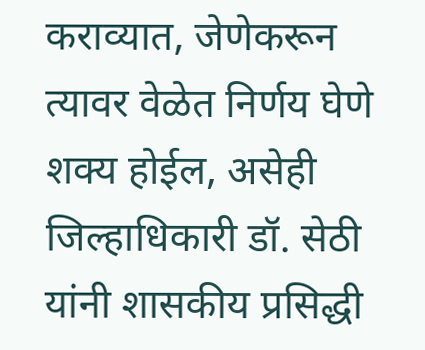कराव्यात, जेणेकरून त्यावर वेळेत निर्णय घेणे शक्य होईल, असेही जिल्हाधिकारी डॉ. सेठी यांनी शासकीय प्रसिद्धी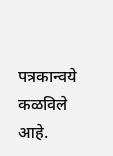पत्रकान्वये कळविले आहे.